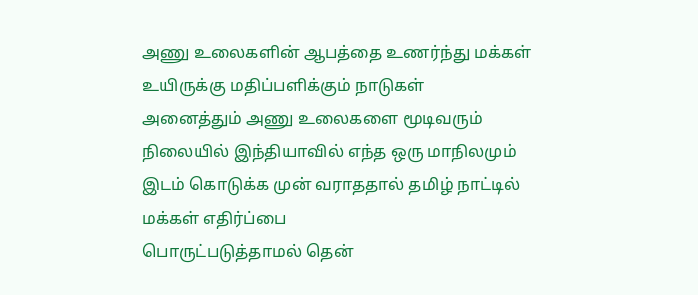அணு உலைகளின் ஆபத்தை உணர்ந்து மக்கள் உயிருக்கு மதிப்பளிக்கும் நாடுகள்
அனைத்தும் அணு உலைகளை மூடிவரும் நிலையில் இந்தியாவில் எந்த ஒரு மாநிலமும்
இடம் கொடுக்க முன் வராததால் தமிழ் நாட்டில் மக்கள் எதிர்ப்பை
பொருட்படுத்தாமல் தென்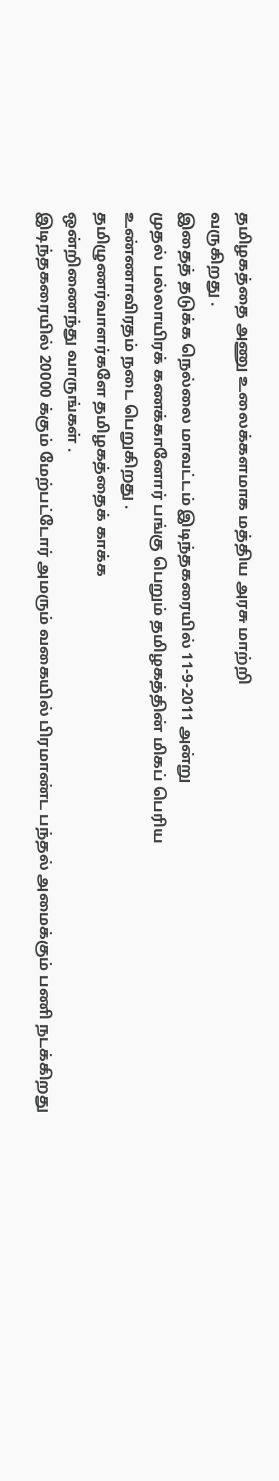தமிழகத்தை அணு உலைக்களமாக மத்திய அரசு மாற்றி
வருகிறது .
இதைத் தடுக்க நெல்லை மாவட்டம் இடிந்தகரையில் 11-9-2011 அன்று
முதல் பல்லாயிரக் கணக்கானோர் பங்கு பெறும் தமிழகத்தின் மிகப் பெரிய
உண்ணாவிரதம் நடை பெறுகிறது .
தமிழுணர்வாளர்களே தமிழகத்தைக் காக்க
ஒன்றிணைந்து வாருங்கள் .
இடிந்தகரையில் 20000 க்கும் மேற்பட்டோர் அமரும் வகையில் பிரமாண்ட பந்தல் அமைக்கும் பணி நடக்கிறது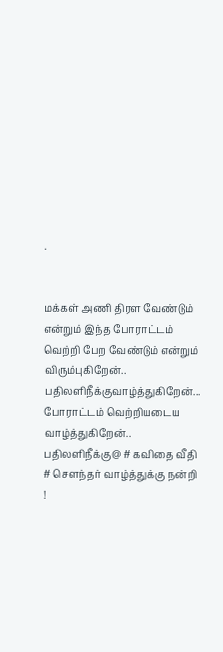.


மக்கள் அணி திரள வேண்டும் என்றும் இந்த போராட்டம் வெற்றி பேற வேண்டும் என்றும் விரும்புகிறேன்..
பதிலளிநீக்குவாழ்த்துகிறேன்...
போராட்டம் வெற்றியடைய வாழ்த்துகிறேன்..
பதிலளிநீக்கு@ # கவிதை வீதி # சௌந்தர் வாழ்த்துக்கு நன்றி !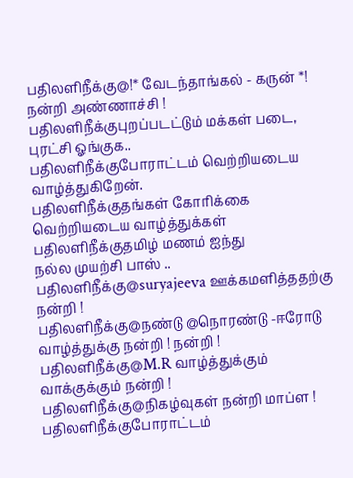பதிலளிநீக்கு@!* வேடந்தாங்கல் - கருன் *! நன்றி அண்ணாச்சி !
பதிலளிநீக்குபுறப்படட்டும் மக்கள் படை, புரட்சி ஓங்குக..
பதிலளிநீக்குபோராட்டம் வெற்றியடைய வாழ்த்துகிறேன்.
பதிலளிநீக்குதங்கள் கோரிக்கை வெற்றியடைய வாழ்த்துக்கள்
பதிலளிநீக்குதமிழ் மணம் ஐந்து
நல்ல முயற்சி பாஸ் ..
பதிலளிநீக்கு@suryajeeva ஊக்கமளித்ததற்கு நன்றி !
பதிலளிநீக்கு@நண்டு @நொரண்டு -ஈரோடு வாழ்த்துக்கு நன்றி ! நன்றி !
பதிலளிநீக்கு@M.R வாழ்த்துக்கும் வாக்குக்கும் நன்றி !
பதிலளிநீக்கு@நிகழ்வுகள் நன்றி மாப்ள !
பதிலளிநீக்குபோராட்டம்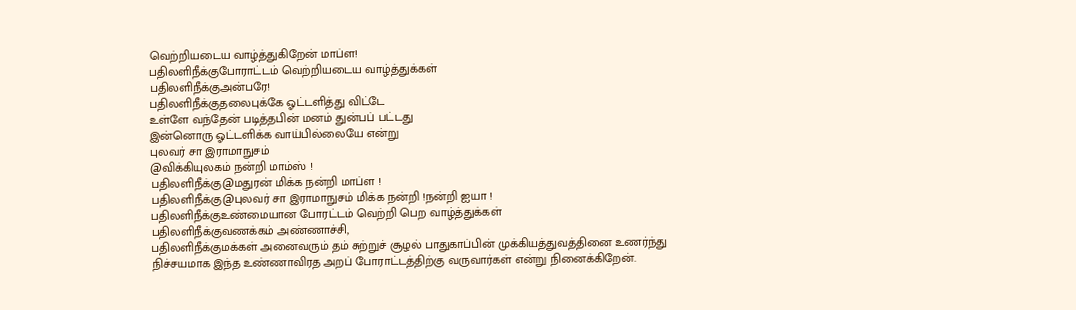வெற்றியடைய வாழ்த்துகிறேன் மாப்ள!
பதிலளிநீக்குபோராட்டம் வெற்றியடைய வாழ்த்துக்கள்
பதிலளிநீக்குஅன்பரே!
பதிலளிநீக்குதலைபுக்கே ஓட்டளித்து விட்டே
உள்ளே வந்தேன் படித்தபின் மனம் துன்பப் பட்டது
இன்னொரு ஓட்டளிக்க வாய்பில்லையே என்று
புலவர் சா இராமாநுசம்
@விக்கியுலகம் நன்றி மாம்ஸ் !
பதிலளிநீக்கு@மதுரன் மிக்க நன்றி மாப்ள !
பதிலளிநீக்கு@புலவர் சா இராமாநுசம் மிக்க நன்றி !நன்றி ஐயா !
பதிலளிநீக்குஉண்மையான போரட்டம் வெற்றி பெற வாழ்த்துக்கள்
பதிலளிநீக்குவணக்கம் அண்ணாச்சி,
பதிலளிநீக்குமக்கள் அனைவரும் தம் சுற்றுச் சூழல் பாதுகாப்பின் முக்கியத்துவத்தினை உணர்ந்து நிச்சயமாக இந்த உண்ணாவிரத அறப் போராட்டத்திற்கு வருவார்கள் என்று நினைக்கிறேன்.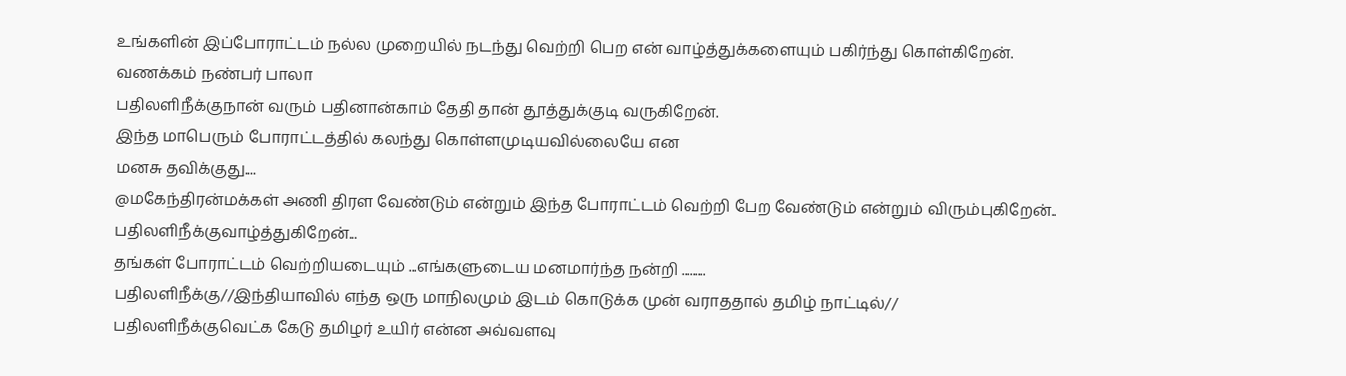உங்களின் இப்போராட்டம் நல்ல முறையில் நடந்து வெற்றி பெற என் வாழ்த்துக்களையும் பகிர்ந்து கொள்கிறேன்.
வணக்கம் நண்பர் பாலா
பதிலளிநீக்குநான் வரும் பதினான்காம் தேதி தான் தூத்துக்குடி வருகிறேன்.
இந்த மாபெரும் போராட்டத்தில் கலந்து கொள்ளமுடியவில்லையே என
மனசு தவிக்குது....
@மகேந்திரன்மக்கள் அணி திரள வேண்டும் என்றும் இந்த போராட்டம் வெற்றி பேற வேண்டும் என்றும் விரும்புகிறேன்..
பதிலளிநீக்குவாழ்த்துகிறேன்...
தங்கள் போராட்டம் வெற்றியடையும் ...எங்களுடைய மனமார்ந்த நன்றி .........
பதிலளிநீக்கு//இந்தியாவில் எந்த ஒரு மாநிலமும் இடம் கொடுக்க முன் வராததால் தமிழ் நாட்டில்//
பதிலளிநீக்குவெட்க கேடு தமிழர் உயிர் என்ன அவ்வளவு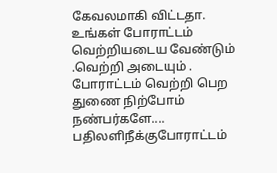கேவலமாகி விட்டதா. உங்கள் போராட்டம் வெற்றியடைய வேண்டும் .வெற்றி அடையும் .
போராட்டம் வெற்றி பெற துணை நிற்போம் நண்பர்களே....
பதிலளிநீக்குபோராட்டம்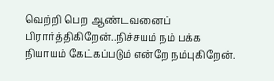வெற்றி பெற ஆண்டவனைப் பிரார்த்திகிறேன்..நிச்சயம் நம் பக்க நியாயம் கேட்கப்படும் என்றே நம்புகிறேன்.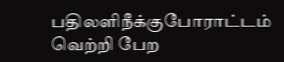பதிலளிநீக்குபோராட்டம் வெற்றி பேற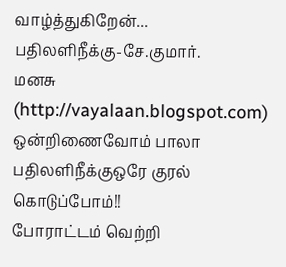வாழ்த்துகிறேன்...
பதிலளிநீக்கு-சே.குமார்.
மனசு (http://vayalaan.blogspot.com)
ஒன்றிணைவோம் பாலா
பதிலளிநீக்குஒரே குரல் கொடுப்போம்!!
போராட்டம் வெற்றி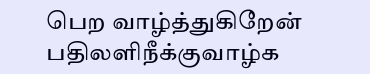பெற வாழ்த்துகிறேன்
பதிலளிநீக்குவாழ்க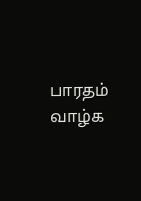பாரதம்
வாழ்க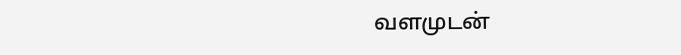வளமுடன்